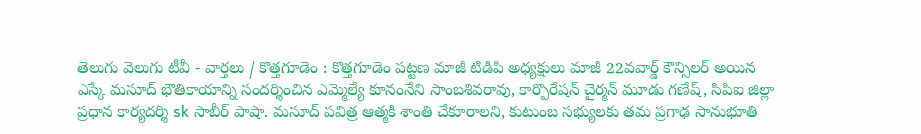తెలుగు వెలుగు టీవీ - వార్తలు / కొత్తగూడెం : కొత్తగూడెం పట్టణ మాజీ టిడిపి అధ్యక్షులు మాజీ 22వవార్డ్ కౌన్సిలర్ అయిన ఎస్కే మసూద్ భౌతికాయాన్ని సందర్శించిన ఎమ్మెల్యే కూనంనేని సాంబశివరావు, కార్పొరేషన్ చైర్మన్ మూడు గణేష్, సిపిఐ జిల్లా ప్రధాన కార్యదర్శి sk సాబీర్ పాషా. మసూద్ పవిత్ర ఆత్మకి శాంతి చేకూరాలని, కుటుంబ సభ్యులకు తమ ప్రగాఢ సానుభూతి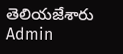తెలియజేశారు
Admin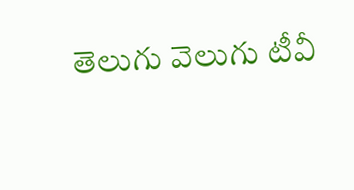తెలుగు వెలుగు టీవీ